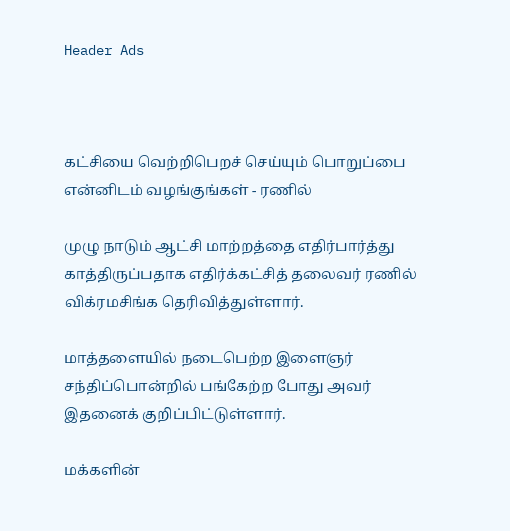Header Ads



கட்சியை வெற்றிபெறச் செய்யும் பொறுப்பை என்னிடம் வழங்குங்கள் - ரணில்

முழு நாடும் ஆட்சி மாற்றத்தை எதிர்பார்த்து காத்திருப்பதாக எதிர்க்கட்சித் தலைவர் ரணில் விக்ரமசிங்க தெரிவித்துள்ளார்.

மாத்தளையில் நடைபெற்ற இளைஞர் சந்திப்பொன்றில் பங்கேற்ற போது அவர் இதனைக் குறிப்பிட்டுள்ளார்.

மக்களின்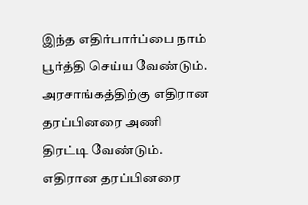இந்த எதிர்பார்ப்பை நாம் பூர்த்தி செய்ய வேண்டும்.  அரசாங்கத்திற்கு எதிரான தரப்பினரை அணி திரட்டி வேண்டும்.  எதிரான தரப்பினரை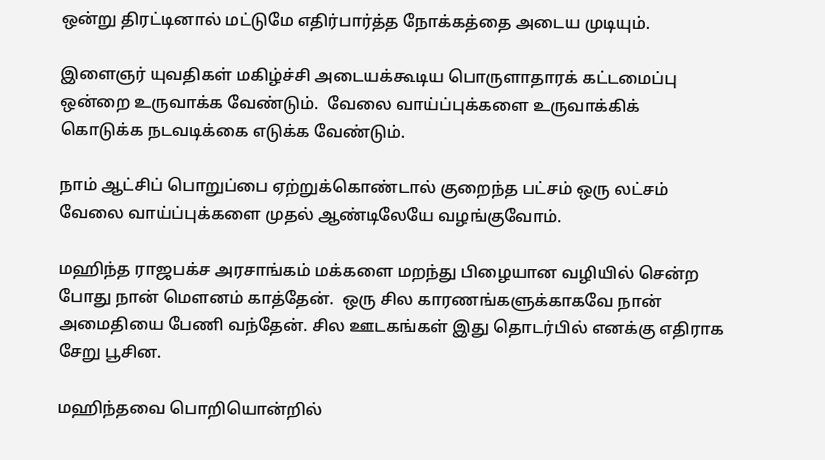ஒன்று திரட்டினால் மட்டுமே எதிர்பார்த்த நோக்கத்தை அடைய முடியும்.

இளைஞர் யுவதிகள் மகிழ்ச்சி அடையக்கூடிய பொருளாதாரக் கட்டமைப்பு ஒன்றை உருவாக்க வேண்டும்.  வேலை வாய்ப்புக்களை உருவாக்கிக் கொடுக்க நடவடிக்கை எடுக்க வேண்டும்.

நாம் ஆட்சிப் பொறுப்பை ஏற்றுக்கொண்டால் குறைந்த பட்சம் ஒரு லட்சம் வேலை வாய்ப்புக்களை முதல் ஆண்டிலேயே வழங்குவோம்.

மஹிந்த ராஜபக்ச அரசாங்கம் மக்களை மறந்து பிழையான வழியில் சென்ற போது நான் மௌனம் காத்தேன்.  ஒரு சில காரணங்களுக்காகவே நான் அமைதியை பேணி வந்தேன். சில ஊடகங்கள் இது தொடர்பில் எனக்கு எதிராக சேறு பூசின.

மஹிந்தவை பொறியொன்றில்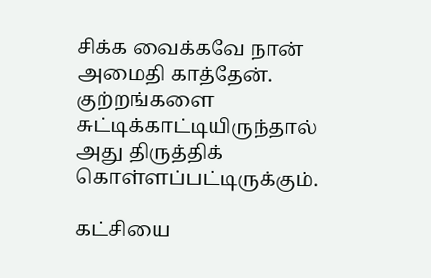சிக்க வைக்கவே நான் அமைதி காத்தேன். குற்றங்களை சுட்டிக்காட்டியிருந்தால் அது திருத்திக் கொள்ளப்பட்டிருக்கும்.

கட்சியை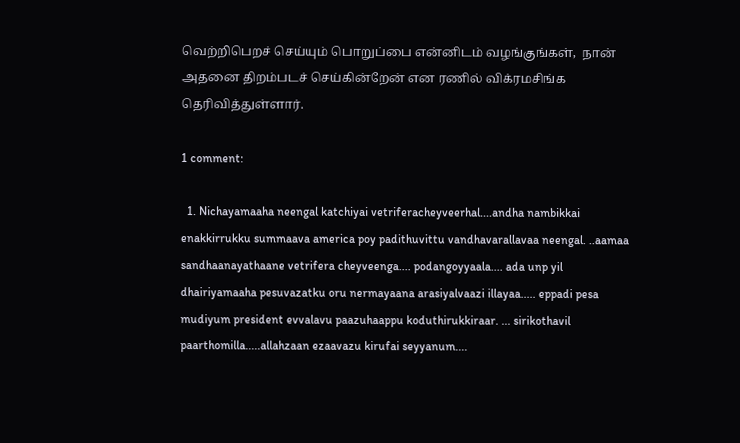வெற்றிபெறச் செய்யும் பொறுப்பை என்னிடம் வழங்குங்கள்,  நான் அதனை திறம்படச் செய்கின்றேன் என ரணில் விக்ரமசிங்க தெரிவித்துள்ளார்.

1 comment:

  1. Nichayamaaha neengal katchiyai vetriferacheyveerhal....andha nambikkai enakkirrukku summaava america poy padithuvittu vandhavarallavaa neengal. ..aamaa sandhaanayathaane vetrifera cheyveenga.... podangoyyaala.... ada unp yil dhairiyamaaha pesuvazatku oru nermayaana arasiyalvaazi illayaa..... eppadi pesa mudiyum president evvalavu paazuhaappu koduthirukkiraar. ... sirikothavil paarthomilla.....allahzaan ezaavazu kirufai seyyanum....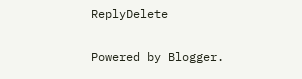ReplyDelete

Powered by Blogger.